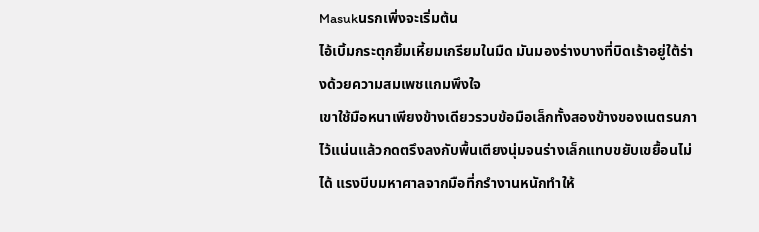Masukนรกเพิ่งจะเริ่มต้น
ไอ้เบิ้มกระตุกยิ้มเหี้ยมเกรียมในมืด มันมองร่างบางที่บิดเร้าอยู่ใต้ร่างด้วยความสมเพชแกมพึงใจ
เขาใช้มือหนาเพียงข้างเดียวรวบข้อมือเล็กทั้งสองข้างของเนตรนภาไว้แน่นแล้วกดตรึงลงกับพื้นเตียงนุ่มจนร่างเล็กแทบขยับเขยื้อนไม่ได้ แรงบีบมหาศาลจากมือที่กรำงานหนักทำให้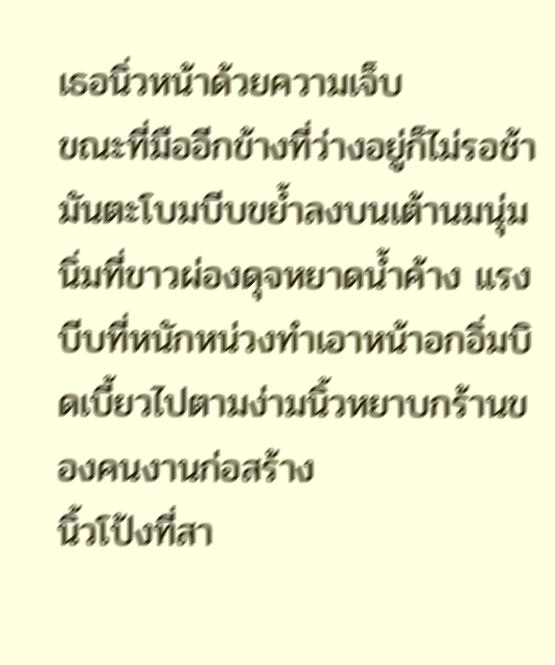เธอนิ่วหน้าด้วยความเจ็บ
ขณะที่มืออีกข้างที่ว่างอยู่ก็ไม่รอช้า มันตะโบมบีบขย้ำลงบนเต้านมนุ่มนิ่มที่ขาวผ่องดุจหยาดน้ำค้าง แรงบีบที่หนักหน่วงทำเอาหน้าอกอิ่มบิดเบี้ยวไปตามง่ามนิ้วหยาบกร้านของคนงานก่อสร้าง
นิ้วโป้งที่สา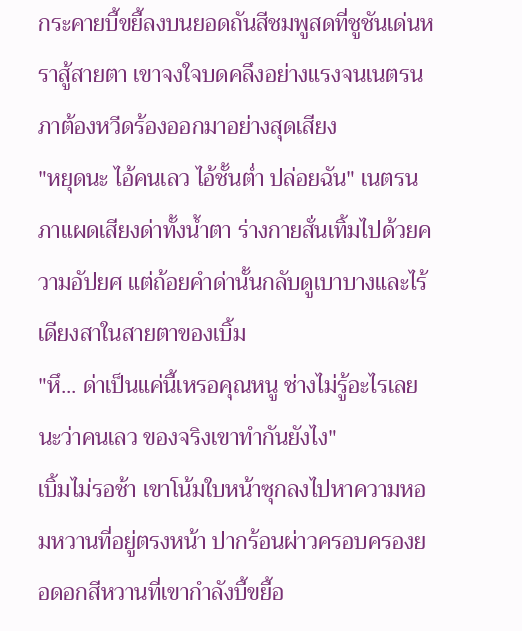กระคายบี้ขยี้ลงบนยอดถันสีชมพูสดที่ชูชันเด่นหราสู้สายตา เขาจงใจบดคลึงอย่างแรงจนเนตรนภาต้องหวีดร้องออกมาอย่างสุดเสียง
"หยุดนะ ไอ้คนเลว ไอ้ชั้นต่ำ ปล่อยฉัน" เนตรนภาแผดเสียงด่าทั้งน้ำตา ร่างกายสั่นเทิ้มไปด้วยความอัปยศ แต่ถ้อยคำด่านั้นกลับดูเบาบางและไร้เดียงสาในสายตาของเบิ้ม
"หึ... ด่าเป็นแค่นี้เหรอคุณหนู ช่างไม่รู้อะไรเลยนะว่าคนเลว ของจริงเขาทำกันยังไง"
เบิ้มไม่รอช้า เขาโน้มใบหน้าซุกลงไปหาความหอมหวานที่อยู่ตรงหน้า ปากร้อนผ่าวครอบครองยอดอกสีหวานที่เขากำลังบี้ขยี้อ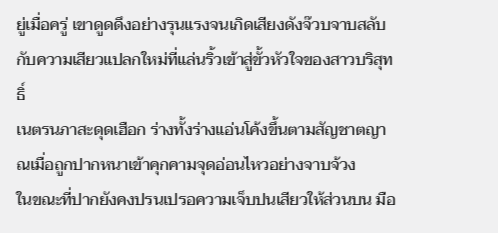ยู่เมื่อครู่ เขาดูดดึงอย่างรุนแรงจนเกิดเสียงดังจ๊วบจาบสลับกับความเสียวแปลกใหม่ที่แล่นริ้วเข้าสู่ขั้วหัวใจของสาวบริสุทธิ์
เนตรนภาสะดุดเฮือก ร่างทั้งร่างแอ่นโค้งขึ้นตามสัญชาตญาณเมื่อถูกปากหนาเข้าคุกคามจุดอ่อนไหวอย่างจาบจ้วง
ในขณะที่ปากยังคงปรนเปรอความเจ็บปนเสียวให้ส่วนบน มือ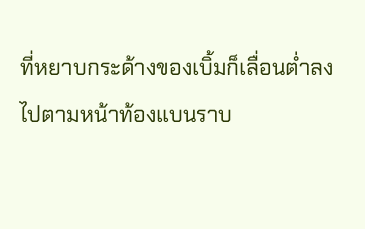ที่หยาบกระด้างของเบิ้มก็เลื่อนต่ำลงไปตามหน้าท้องแบนราบ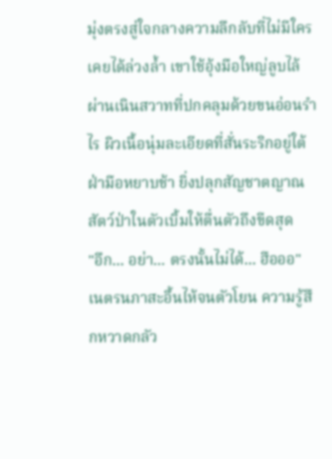มุ่งตรงสู่ใจกลางความลึกลับที่ไม่มีใครเคยได้ล่วงล้ำ เขาใช้อุ้งมือใหญ่ลูบไล้ผ่านเนินสวาทที่ปกคลุมด้วยขนอ่อนรำไร ผิวเนื้อนุ่มละเอียดที่สั่นระริกอยู่ใต้ฝ่ามือหยาบช้า ยิ่งปลุกสัญชาตญาณสัตว์ป่าในตัวเบิ้มให้ตื่นตัวถึงขีดสุด
"อึก... อย่า... ตรงนั้นไม่ได้... ฮือออ"
เนตรนภาสะอื้นไห้จนตัวโยน ความรู้สึกหวาดกลัว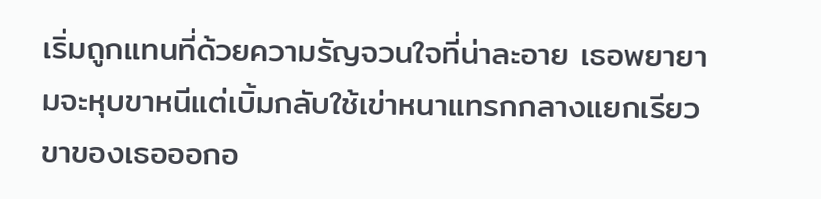เริ่มถูกแทนที่ด้วยความรัญจวนใจที่น่าละอาย เธอพยายามจะหุบขาหนีแต่เบิ้มกลับใช้เข่าหนาแทรกกลางแยกเรียวขาของเธอออกอ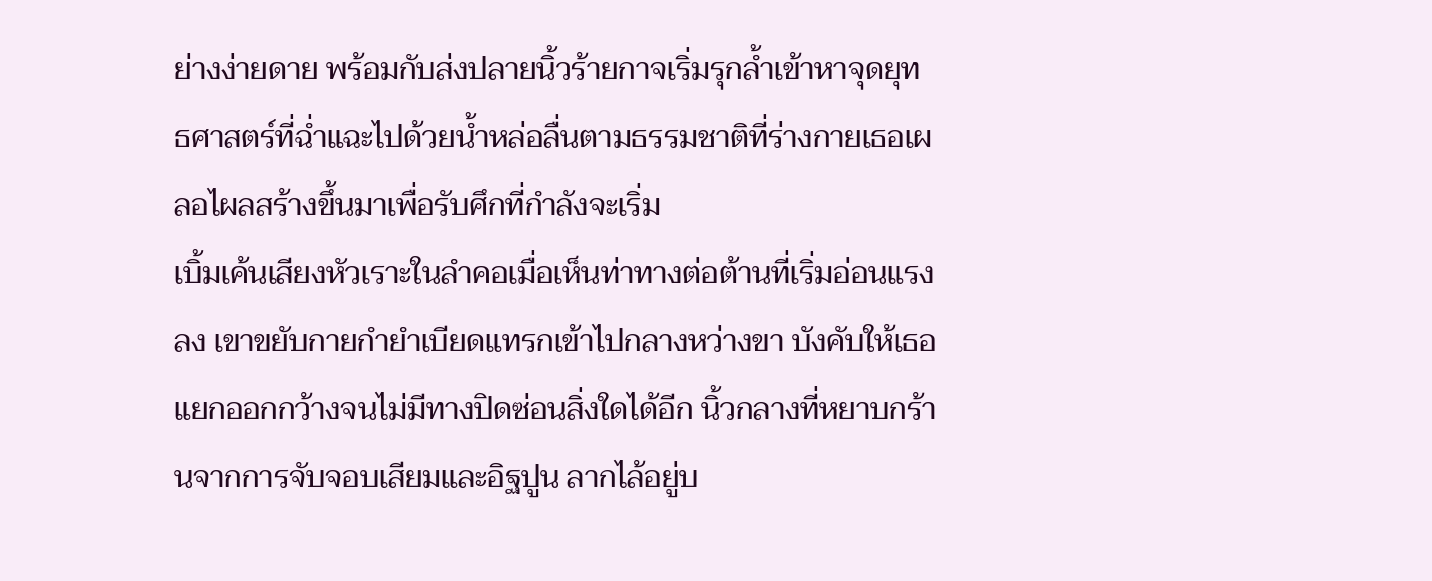ย่างง่ายดาย พร้อมกับส่งปลายนิ้วร้ายกาจเริ่มรุกล้ำเข้าหาจุดยุทธศาสตร์ที่ฉ่ำแฉะไปด้วยน้ำหล่อลื่นตามธรรมชาติที่ร่างกายเธอเผลอไผลสร้างขึ้นมาเพื่อรับศึกที่กำลังจะเริ่ม
เบิ้มเค้นเสียงหัวเราะในลำคอเมื่อเห็นท่าทางต่อต้านที่เริ่มอ่อนแรงลง เขาขยับกายกำยำเบียดแทรกเข้าไปกลางหว่างขา บังคับให้เธอแยกออกกว้างจนไม่มีทางปิดซ่อนสิ่งใดได้อีก นิ้วกลางที่หยาบกร้านจากการจับจอบเสียมและอิฐปูน ลากไล้อยู่บ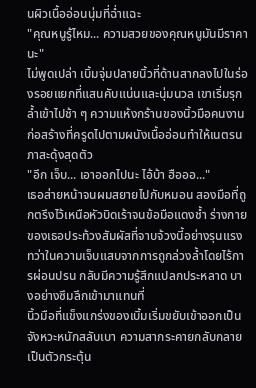นผิวเนื้ออ่อนนุ่มที่ฉ่ำแฉะ
"คุณหนูรู้ไหม... ความสวยของคุณหนูมันมีราคานะ"
ไม่พูดเปล่า เบิ้มจุ่มปลายนิ้วที่ด้านสากลงไปในร่องรอยแยกที่แสนคับแน่นและนุ่มนวล เขาเริ่มรุกล้ำเข้าไปช้า ๆ ความแห้งกร้านของนิ้วมือคนงานก่อสร้างที่ครูดไปตามผนังเนื้ออ่อนทำให้เนตรนภาสะดุ้งสุดตัว
"อึก เจ็บ... เอาออกไปนะ ไอ้บ้า ฮือออ..."
เธอส่ายหน้าจนผมสยายไปกับหมอน สองมือที่ถูกตรึงไว้เหนือหัวบิดเร้าจนข้อมือแดงช้ำ ร่างกายของเธอประท้วงสัมผัสที่จาบจ้วงนี้อย่างรุนแรง ทว่าในความเจ็บแสบจากการถูกล่วงล้ำโดยไร้การผ่อนปรน กลับมีความรู้สึกแปลกประหลาด บางอย่างซึมลึกเข้ามาแทนที่
นิ้วมือที่แข็งแกร่งของเบิ้มเริ่มขยับเข้าออกเป็นจังหวะหนักสลับเบา ความสากระคายกลับกลายเป็นตัวกระตุ้น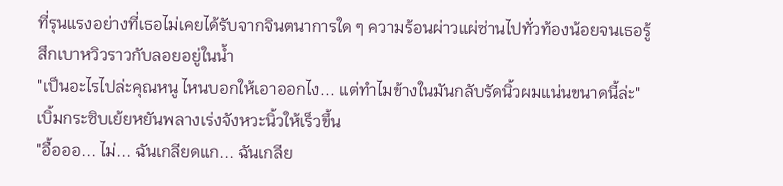ที่รุนแรงอย่างที่เธอไม่เคยได้รับจากจินตนาการใด ๆ ความร้อนผ่าวแผ่ซ่านไปทั่วท้องน้อยจนเธอรู้สึกเบาหวิวราวกับลอยอยู่ในน้ำ
"เป็นอะไรไปล่ะคุณหนู ไหนบอกให้เอาออกไง... แต่ทำไมข้างในมันกลับรัดนิ้วผมแน่นขนาดนี้ล่ะ" เบิ้มกระซิบเย้ยหยันพลางเร่งจังหวะนิ้วให้เร็วขึ้น
"อื้อออ... ไม่... ฉันเกลียดแก... ฉันเกลีย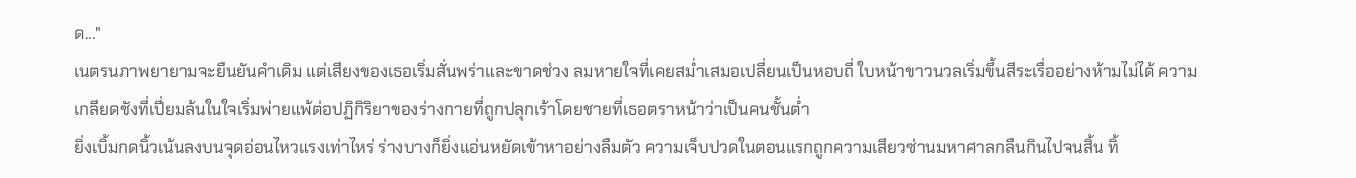ด..."
เนตรนภาพยายามจะยืนยันคำเดิม แต่เสียงของเธอเริ่มสั่นพร่าและขาดช่วง ลมหายใจที่เคยสม่ำเสมอเปลี่ยนเป็นหอบถี่ ใบหน้าขาวนวลเริ่มขึ้นสีระเรื่ออย่างห้ามไม่ได้ ความเกลียดชังที่เปี่ยมล้นในใจเริ่มพ่ายแพ้ต่อปฏิกิริยาของร่างกายที่ถูกปลุกเร้าโดยชายที่เธอตราหน้าว่าเป็นคนชั้นต่ำ
ยิ่งเบิ้มกดนิ้วเน้นลงบนจุดอ่อนไหวแรงเท่าไหร่ ร่างบางก็ยิ่งแอ่นหยัดเข้าหาอย่างลืมตัว ความเจ็บปวดในตอนแรกถูกความเสียวซ่านมหาศาลกลืนกินไปจนสิ้น ทิ้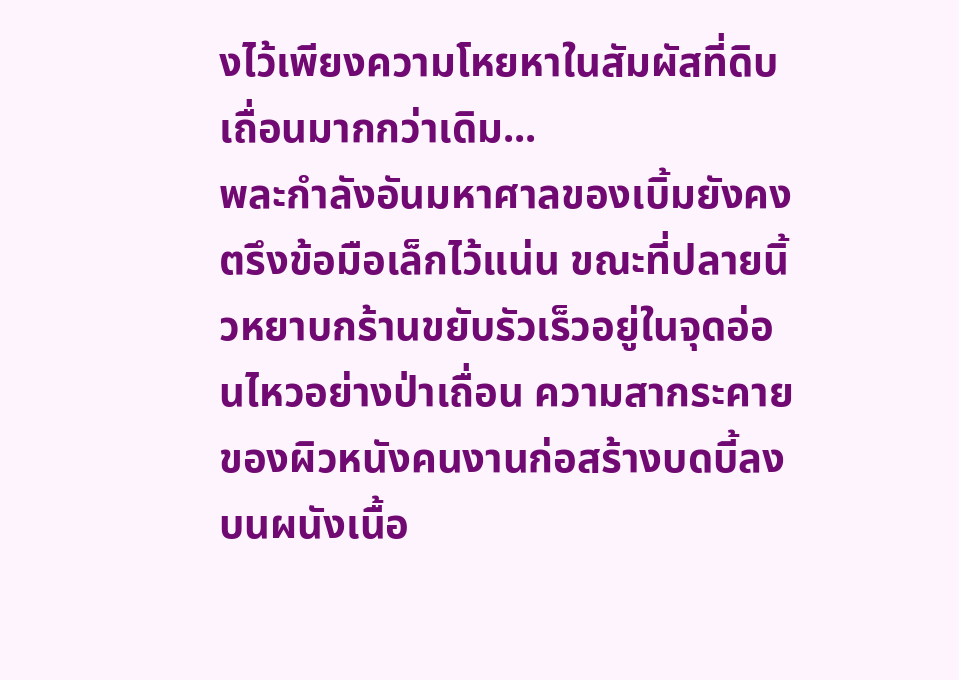งไว้เพียงความโหยหาในสัมผัสที่ดิบเถื่อนมากกว่าเดิม...
พละกำลังอันมหาศาลของเบิ้มยังคงตรึงข้อมือเล็กไว้แน่น ขณะที่ปลายนิ้วหยาบกร้านขยับรัวเร็วอยู่ในจุดอ่อนไหวอย่างป่าเถื่อน ความสากระคายของผิวหนังคนงานก่อสร้างบดบี้ลงบนผนังเนื้อ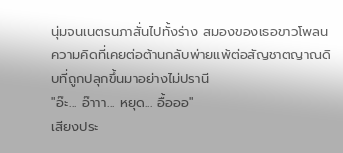นุ่มจนเนตรนภาสั่นไปทั้งร่าง สมองของเธอขาวโพลน ความคิดที่เคยต่อต้านกลับพ่ายแพ้ต่อสัญชาตญาณดิบที่ถูกปลุกขึ้นมาอย่างไม่ปรานี
"อ๊ะ... อ๊าาา... หยุด... อื้อออ"
เสียงประ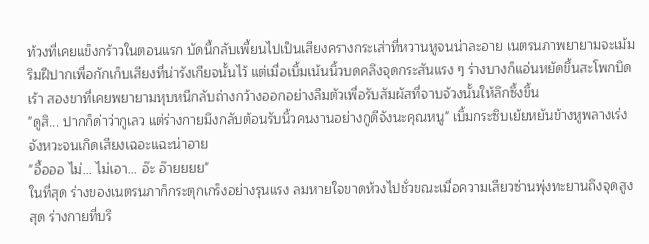ท้วงที่เคยแข็งกร้าวในตอนแรก บัดนี้กลับเพี้ยนไปเป็นเสียงครางกระเส่าที่หวานหูจนน่าละอาย เนตรนภาพยายามจะเม้มริมฝีปากเพื่อกักเก็บเสียงที่น่ารังเกียจนั้นไว้ แต่เมื่อเบิ้มเน้นนิ้วบดคลึงจุดกระสันแรง ๆ ร่างบางก็แอ่นหยัดขึ้นสะโพกบิดเร้า สองขาที่เคยพยายามหุบหนีกลับถ่างกว้างออกอย่างลืมตัวเพื่อรับสัมผัสที่จาบจ้วงนั้นให้ลึกซึ้งขึ้น
"ดูสิ... ปากก็ด่าว่ากูเลว แต่ร่างกายมึงกลับต้อนรับนิ้วคนงานอย่างกูดีจังนะคุณหนู" เบิ้มกระซิบเย้ยหยันข้างหูพลางเร่งจังหวะจนเกิดเสียงเฉอะแฉะน่าอาย
"อื้อออ ไม่... ไม่เอา... อ๊ะ อ๊ายยยย"
ในที่สุด ร่างของเนตรนภาก็กระตุกเกร็งอย่างรุนแรง ลมหายใจขาดห้วงไปชั่วขณะเมื่อความเสียวซ่านพุ่งทะยานถึงจุดสูงสุด ร่างกายที่บริ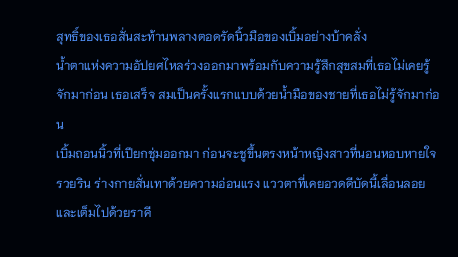สุทธิ์ของเธอสั่นสะท้านพลางตอดรัดนิ้วมือของเบิ้มอย่างบ้าคลั่ง
น้ำตาแห่งความอัปยศไหลร่วงออกมาพร้อมกับความรู้สึกสุขสมที่เธอไม่เคยรู้จักมาก่อน เธอเสร็จ สมเป็นครั้งแรกแบบด้วยน้ำมือของชายที่เธอไม่รู้จักมาก่อน
เบิ้มถอนนิ้วที่เปียกชุ่มออกมา ก่อนจะชูขึ้นตรงหน้าหญิงสาวที่นอนหอบหายใจรวยริน ร่างกายสั่นเทาด้วยความอ่อนแรง แววตาที่เคยอวดดีบัดนี้เลื่อนลอยและเต็มไปด้วยราคี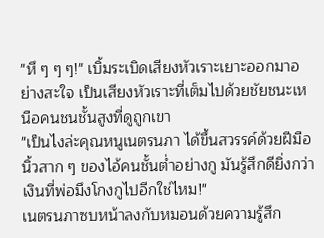"หึ ๆ ๆ ๆ!" เบิ้มระเบิดเสียงหัวเราะเยาะออกมาอย่างสะใจ เป็นเสียงหัวเราะที่เต็มไปด้วยชัยชนะเหนือคนชนชั้นสูงที่ดูถูกเขา
"เป็นไงล่ะคุณหนูเนตรนภา ได้ขึ้นสวรรค์ด้วยฝีมือนิ้วสาก ๆ ของไอ้คนชั้นต่ำอย่างกู มันรู้สึกดียิ่งกว่าเงินที่พ่อมึงโกงกูไปอีกใช่ไหม!"
เนตรนภาซบหน้าลงกับหมอนด้วยความรู้สึก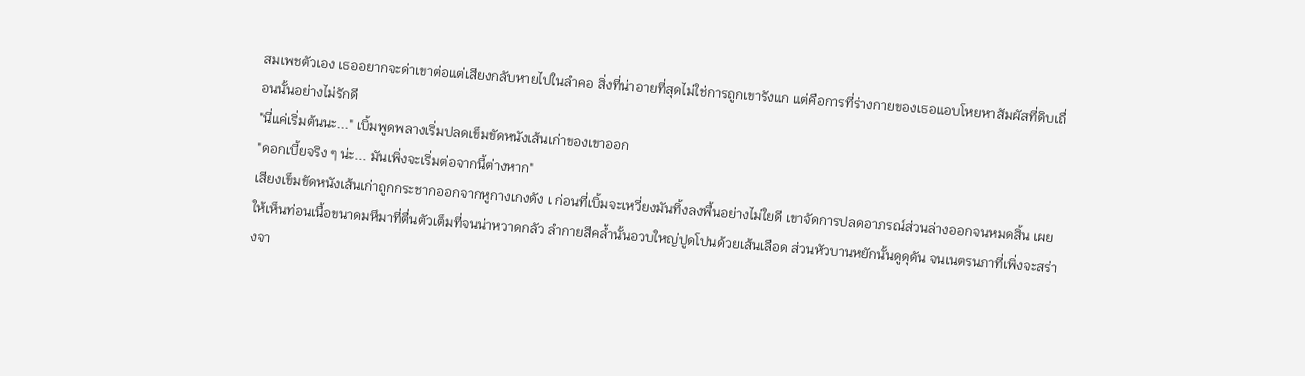สมเพชตัวเอง เธออยากจะด่าเขาต่อแต่เสียงกลับหายไปในลำคอ สิ่งที่น่าอายที่สุดไม่ใช่การถูกเขารังแก แต่คือการที่ร่างกายของเธอแอบโหยหาสัมผัสที่ดิบเถื่อนนั้นอย่างไม่รักดี
"นี่แค่เริ่มต้นนะ..." เบิ้มพูดพลางเริ่มปลดเข็มขัดหนังเส้นเก่าของเขาออก
"ดอกเบี้ยจริง ๆ น่ะ... มันเพิ่งจะเริ่มต่อจากนี้ต่างหาก"
เสียงเข็มขัดหนังเส้นเก่าถูกกระชากออกจากหูกางเกงดัง เ ก่อนที่เบิ้มจะเหวี่ยงมันทิ้งลงพื้นอย่างไม่ใยดี เขาจัดการปลดอาภรณ์ส่วนล่างออกจนหมดสิ้น เผยให้เห็นท่อนเนื้อขนาดมหึมาที่ตื่นตัวเต็มที่จนน่าหวาดกลัว ลำกายสีคล้ำนั้นอวบใหญ่ปูดโปนด้วยเส้นเลือด ส่วนหัวบานหยักนั้นดูดุดัน จนเนตรนภาที่เพิ่งจะสร่างจา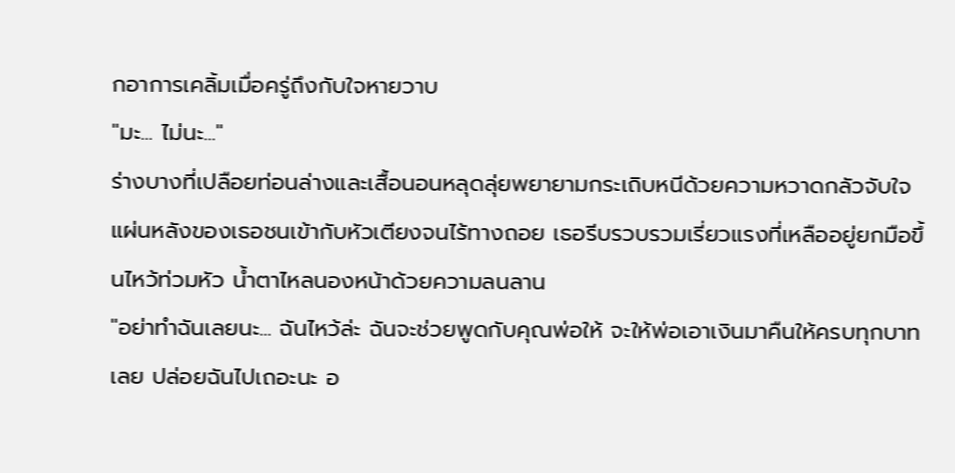กอาการเคลิ้มเมื่อครู่ถึงกับใจหายวาบ
"มะ... ไม่นะ..."
ร่างบางที่เปลือยท่อนล่างและเสื้อนอนหลุดลุ่ยพยายามกระเถิบหนีด้วยความหวาดกลัวจับใจ แผ่นหลังของเธอชนเข้ากับหัวเตียงจนไร้ทางถอย เธอรีบรวบรวมเรี่ยวแรงที่เหลืออยู่ยกมือขึ้นไหว้ท่วมหัว น้ำตาไหลนองหน้าด้วยความลนลาน
"อย่าทำฉันเลยนะ... ฉันไหว้ล่ะ ฉันจะช่วยพูดกับคุณพ่อให้ จะให้พ่อเอาเงินมาคืนให้ครบทุกบาทเลย ปล่อยฉันไปเถอะนะ อ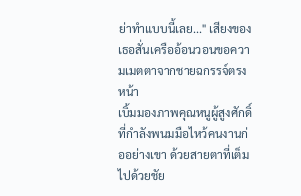ย่าทำแบบนี้เลย..." เสียงของเธอสั่นเครืออ้อนวอนขอความเมตตาจากชายฉกรรจ์ตรงหน้า
เบิ้มมองภาพคุณหนูผู้สูงศักดิ์ที่กำลังพนมมือไหว้คนงานก่ออย่างเขา ด้วยสายตาที่เต็มไปด้วยชัย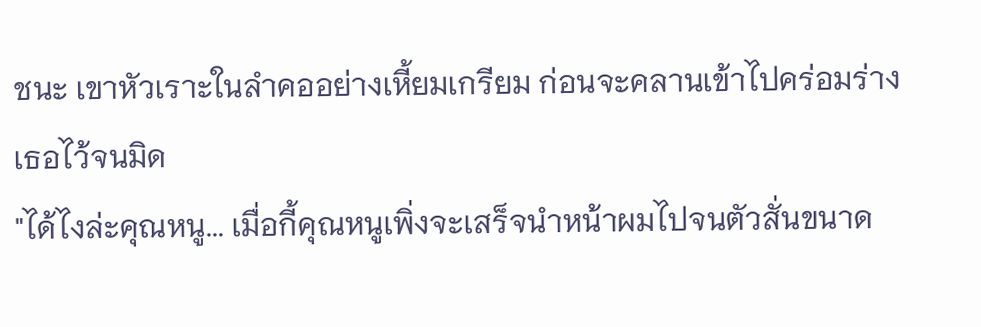ชนะ เขาหัวเราะในลำคออย่างเหี้ยมเกรียม ก่อนจะคลานเข้าไปคร่อมร่างเธอไว้จนมิด
"ได้ไงล่ะคุณหนู... เมื่อกี้คุณหนูเพิ่งจะเสร็จนำหน้าผมไปจนตัวสั่นขนาด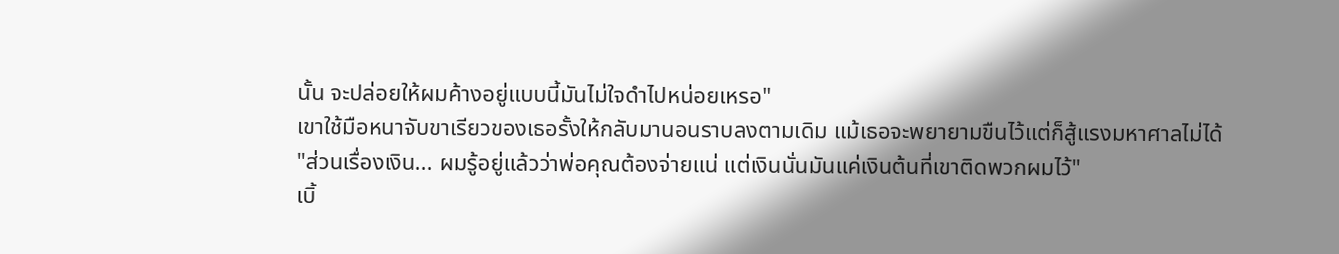นั้น จะปล่อยให้ผมค้างอยู่แบบนี้มันไม่ใจดำไปหน่อยเหรอ"
เขาใช้มือหนาจับขาเรียวของเธอรั้งให้กลับมานอนราบลงตามเดิม แม้เธอจะพยายามขืนไว้แต่ก็สู้แรงมหาศาลไม่ได้
"ส่วนเรื่องเงิน... ผมรู้อยู่แล้วว่าพ่อคุณต้องจ่ายแน่ แต่เงินนั่นมันแค่เงินต้นที่เขาติดพวกผมไว้"
เบิ้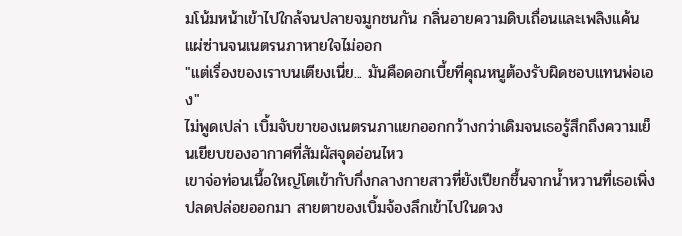มโน้มหน้าเข้าไปใกล้จนปลายจมูกชนกัน กลิ่นอายความดิบเถื่อนและเพลิงแค้นแผ่ซ่านจนเนตรนภาหายใจไม่ออก
"แต่เรื่องของเราบนเตียงเนี่ย... มันคือดอกเบี้ยที่คุณหนูต้องรับผิดชอบแทนพ่อเอง"
ไม่พูดเปล่า เบิ้มจับขาของเนตรนภาแยกออกกว้างกว่าเดิมจนเธอรู้สึกถึงความเย็นเยียบของอากาศที่สัมผัสจุดอ่อนไหว
เขาจ่อท่อนเนื้อใหญ่โตเข้ากับกึ่งกลางกายสาวที่ยังเปียกชื้นจากน้ำหวานที่เธอเพิ่งปลดปล่อยออกมา สายตาของเบิ้มจ้องลึกเข้าไปในดวง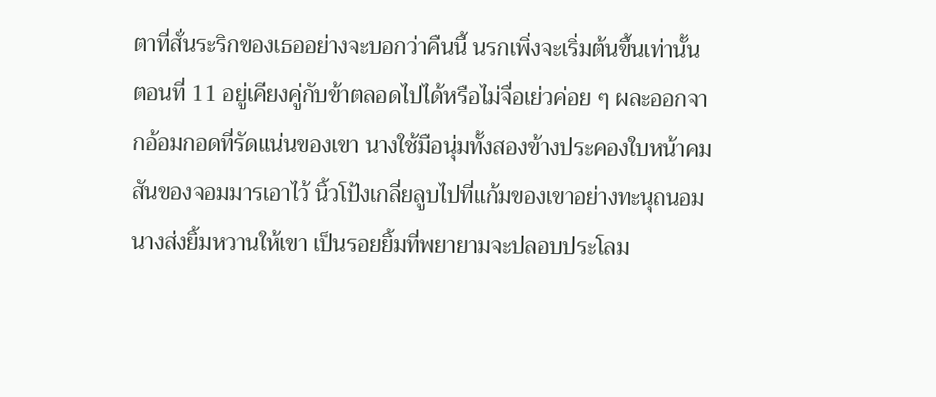ตาที่สั่นระริกของเธออย่างจะบอกว่าคืนนี้ นรกเพิ่งจะเริ่มต้นขึ้นเท่านั้น
ตอนที่ 11 อยู่เคียงคู่กับข้าตลอดไปได้หรือไม่จื่อเย่วค่อย ๆ ผละออกจากอ้อมกอดที่รัดแน่นของเขา นางใช้มือนุ่มทั้งสองข้างประคองใบหน้าคมสันของจอมมารเอาไว้ นิ้วโป้งเกลี่ยลูบไปที่แก้มของเขาอย่างทะนุถนอม นางส่งยิ้มหวานให้เขา เป็นรอยยิ้มที่พยายามจะปลอบประโลม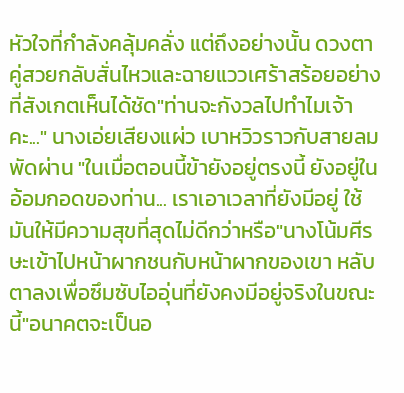หัวใจที่กำลังคลุ้มคลั่ง แต่ถึงอย่างนั้น ดวงตาคู่สวยกลับสั่นไหวและฉายแววเศร้าสร้อยอย่างที่สังเกตเห็นได้ชัด"ท่านจะกังวลไปทำไมเจ้าคะ..." นางเอ่ยเสียงแผ่ว เบาหวิวราวกับสายลมพัดผ่าน "ในเมื่อตอนนี้ข้ายังอยู่ตรงนี้ ยังอยู่ในอ้อมกอดของท่าน... เราเอาเวลาที่ยังมีอยู่ ใช้มันให้มีความสุขที่สุดไม่ดีกว่าหรือ"นางโน้มศีรษะเข้าไปหน้าผากชนกับหน้าผากของเขา หลับตาลงเพื่อซึมซับไออุ่นที่ยังคงมีอยู่จริงในขณะนี้"อนาคตจะเป็นอ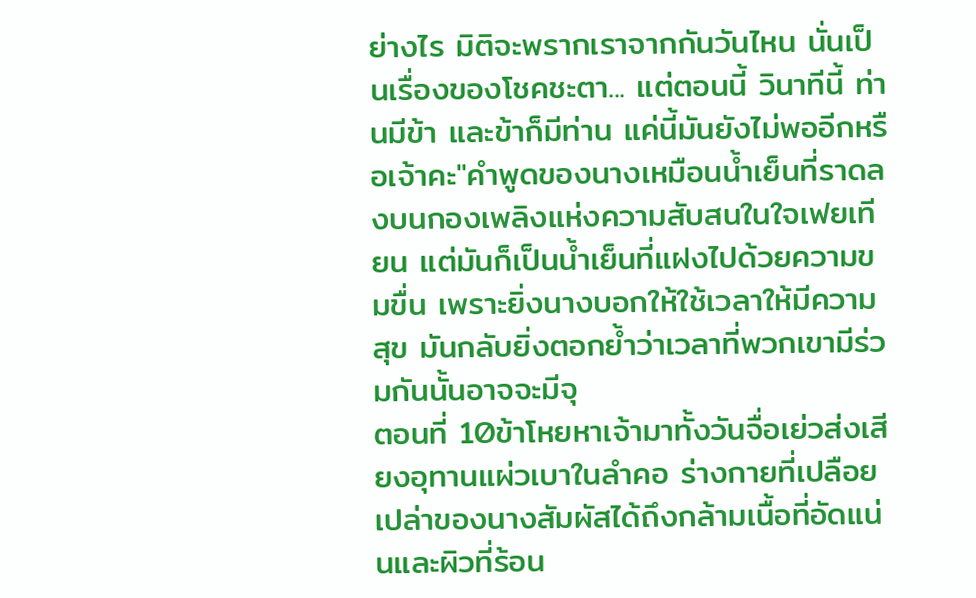ย่างไร มิติจะพรากเราจากกันวันไหน นั่นเป็นเรื่องของโชคชะตา... แต่ตอนนี้ วินาทีนี้ ท่านมีข้า และข้าก็มีท่าน แค่นี้มันยังไม่พออีกหรือเจ้าคะ"คำพูดของนางเหมือนน้ำเย็นที่ราดลงบนกองเพลิงแห่งความสับสนในใจเฟยเทียน แต่มันก็เป็นน้ำเย็นที่แฝงไปด้วยความขมขื่น เพราะยิ่งนางบอกให้ใช้เวลาให้มีความสุข มันกลับยิ่งตอกย้ำว่าเวลาที่พวกเขามีร่วมกันนั้นอาจจะมีจุ
ตอนที่ 10ข้าโหยหาเจ้ามาทั้งวันจื่อเย่วส่งเสียงอุทานแผ่วเบาในลำคอ ร่างกายที่เปลือยเปล่าของนางสัมผัสได้ถึงกล้ามเนื้อที่อัดแน่นและผิวที่ร้อน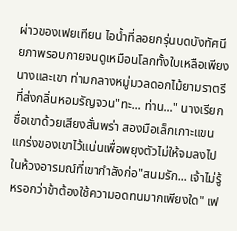ผ่าวของเฟยเทียน ไอน้ำที่ลอยกรุ่นบดบังทัศนียภาพรอบกายจนดูเหมือนโลกทั้งใบเหลือเพียงนางและเขา ท่ามกลางหมู่มวลดอกไม้ยามราตรีที่ส่งกลิ่นหอมรัญจวน"ทะ... ท่าน..." นางเรียกชื่อเขาด้วยเสียงสั่นพร่า สองมือเล็กเกาะแขนแกร่งของเขาไว้แน่นเพื่อพยุงตัวไม่ให้จมลงไปในห้วงอารมณ์ที่เขากำลังก่อ"สนมรัก... เจ้าไม่รู้หรอกว่าข้าต้องใช้ความอดทนมากเพียงใด" เฟ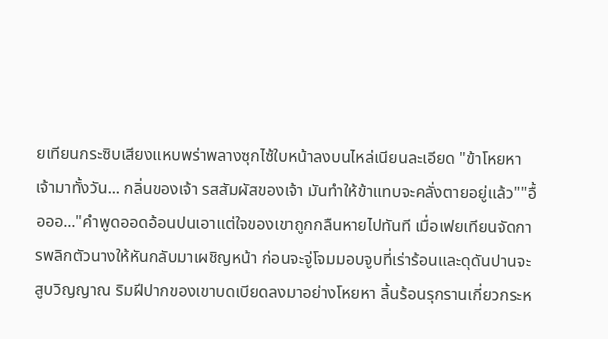ยเทียนกระซิบเสียงแหบพร่าพลางซุกไซ้ใบหน้าลงบนไหล่เนียนละเอียด "ข้าโหยหาเจ้ามาทั้งวัน... กลิ่นของเจ้า รสสัมผัสของเจ้า มันทำให้ข้าแทบจะคลั่งตายอยู่แล้ว""อื้อออ..."คำพูดออดอ้อนปนเอาแต่ใจของเขาถูกกลืนหายไปทันที เมื่อเฟยเทียนจัดการพลิกตัวนางให้หันกลับมาเผชิญหน้า ก่อนจะจู่โจมมอบจูบที่เร่าร้อนและดุดันปานจะสูบวิญญาณ ริมฝีปากของเขาบดเบียดลงมาอย่างโหยหา ลิ้นร้อนรุกรานเกี่ยวกระห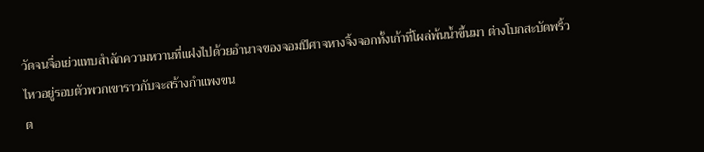วัดจนจื่อเย่วแทบสำลักความหวานที่แฝงไปด้วยอำนาจของจอมปีศาจหางจิ้งจอกทั้งเก้าที่โผล่พ้นน้ำขึ้นมา ต่างโบกสะบัดพริ้วไหวอยู่รอบตัวพวกเขาราวกับจะสร้างกำแพงขน
ต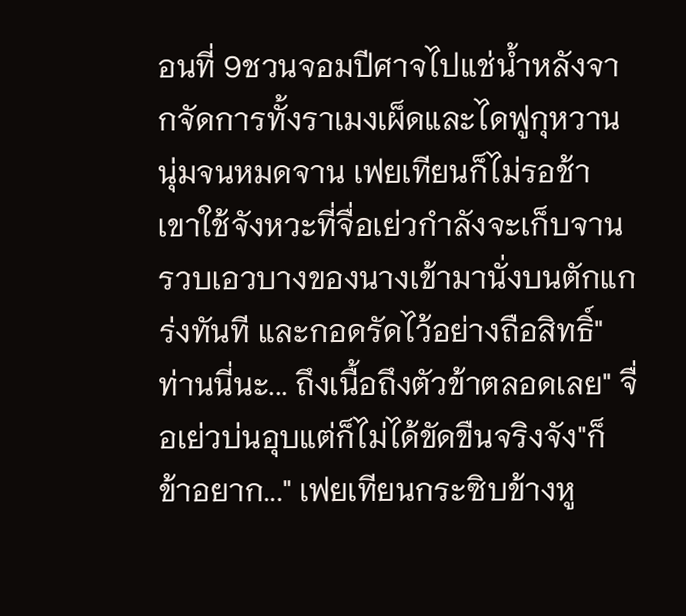อนที่ 9ชวนจอมปีศาจไปแช่น้ำหลังจากจัดการทั้งราเมงเผ็ดและไดฟูกุหวานนุ่มจนหมดจาน เฟยเทียนก็ไม่รอช้า เขาใช้จังหวะที่จื่อเย่วกำลังจะเก็บจาน รวบเอวบางของนางเข้ามานั่งบนตักแกร่งทันที และกอดรัดไว้อย่างถือสิทธิ์"ท่านนี่นะ... ถึงเนื้อถึงตัวข้าตลอดเลย" จื่อเย่วบ่นอุบแต่ก็ไม่ได้ขัดขืนจริงจัง"ก็ข้าอยาก..." เฟยเทียนกระซิบข้างหู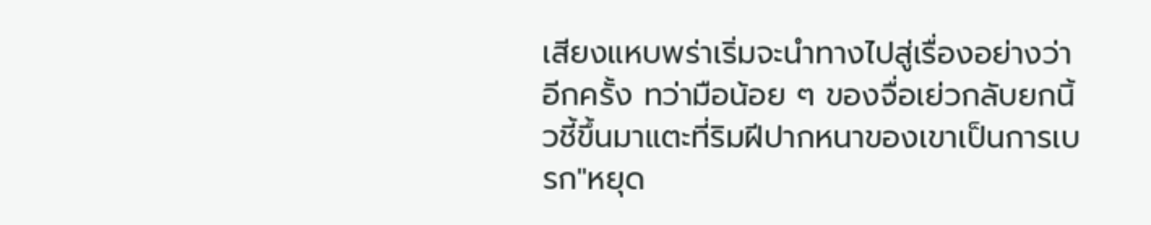เสียงแหบพร่าเริ่มจะนำทางไปสู่เรื่องอย่างว่าอีกครั้ง ทว่ามือน้อย ๆ ของจื่อเย่วกลับยกนิ้วชี้ขึ้นมาแตะที่ริมฝีปากหนาของเขาเป็นการเบรก"หยุด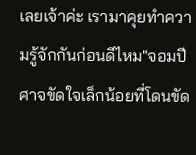เลยเจ้าค่ะ เรามาคุยทำความรู้จักกันก่อนดีไหม"จอมปีศาจขัดใจเล็กน้อยที่โดนขัด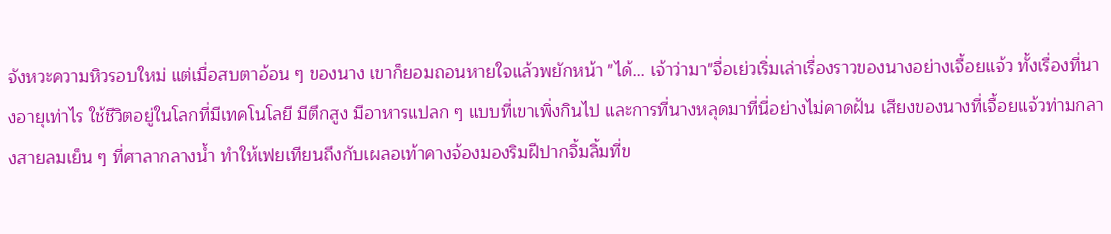จังหวะความหิวรอบใหม่ แต่เมื่อสบตาอ้อน ๆ ของนาง เขาก็ยอมถอนหายใจแล้วพยักหน้า "ได้... เจ้าว่ามา"จื่อเย่วเริ่มเล่าเรื่องราวของนางอย่างเจื้อยแจ้ว ทั้งเรื่องที่นางอายุเท่าไร ใช้ชีวิตอยู่ในโลกที่มีเทคโนโลยี มีตึกสูง มีอาหารแปลก ๆ แบบที่เขาเพิ่งกินไป และการที่นางหลุดมาที่นี่อย่างไม่คาดฝัน เสียงของนางที่เจื้อยแจ้วท่ามกลางสายลมเย็น ๆ ที่ศาลากลางน้ำ ทำให้เฟยเทียนถึงกับเผลอเท้าคางจ้องมองริมฝีปากจิ้มลิ้มที่ข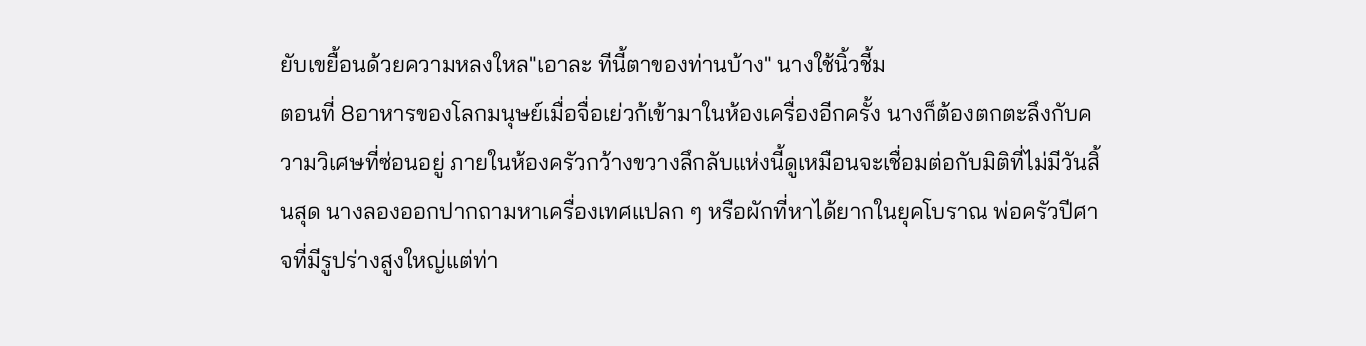ยับเขยื้อนด้วยความหลงใหล"เอาละ ทีนี้ตาของท่านบ้าง" นางใช้นิ้วชี้ม
ตอนที่ 8อาหารของโลกมนุษย์เมื่อจื่อเย่วก้เข้ามาในห้องเครื่องอีกครั้ง นางก็ต้องตกตะลึงกับความวิเศษที่ซ่อนอยู่ ภายในห้องครัวกว้างขวางลึกลับแห่งนี้ดูเหมือนจะเชื่อมต่อกับมิติที่ไม่มีวันสิ้นสุด นางลองออกปากถามหาเครื่องเทศแปลก ๆ หรือผักที่หาได้ยากในยุคโบราณ พ่อครัวปีศาจที่มีรูปร่างสูงใหญ่แต่ท่า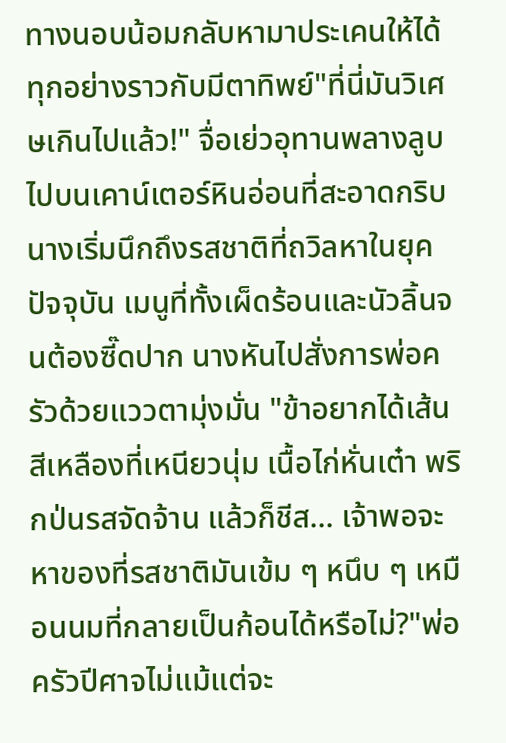ทางนอบน้อมกลับหามาประเคนให้ได้ทุกอย่างราวกับมีตาทิพย์"ที่นี่มันวิเศษเกินไปแล้ว!" จื่อเย่วอุทานพลางลูบไปบนเคาน์เตอร์หินอ่อนที่สะอาดกริบนางเริ่มนึกถึงรสชาติที่ถวิลหาในยุคปัจจุบัน เมนูที่ทั้งเผ็ดร้อนและนัวลิ้นจนต้องซี๊ดปาก นางหันไปสั่งการพ่อครัวด้วยแววตามุ่งมั่น "ข้าอยากได้เส้นสีเหลืองที่เหนียวนุ่ม เนื้อไก่หั่นเต๋า พริกป่นรสจัดจ้าน แล้วก็ชีส... เจ้าพอจะหาของที่รสชาติมันเข้ม ๆ หนึบ ๆ เหมือนนมที่กลายเป็นก้อนได้หรือไม่?"พ่อครัวปีศาจไม่แม้แต่จะ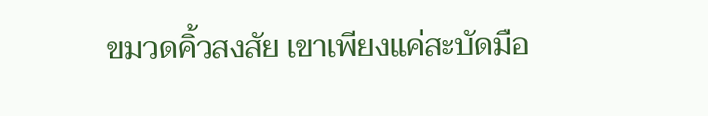ขมวดคิ้วสงสัย เขาเพียงแค่สะบัดมือ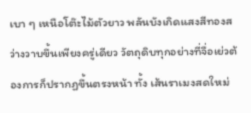เบา ๆ เหนือโต๊ะไม้ตัวยาว พลันบังเกิดแสงสีทองสว่างวาบขึ้นเพียงครู่เดียว วัตถุดิบทุกอย่างที่จื่อเย่วต้องการก็ปรากฏขึ้นตรงหน้า ทั้ง เส้นราเมงสดใหม่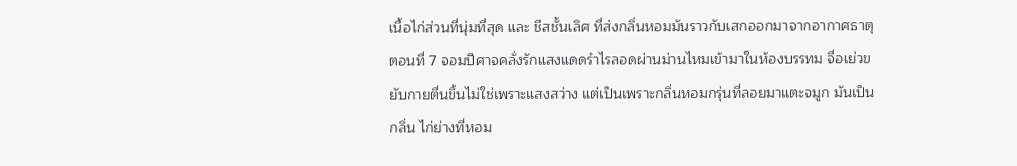เนื้อไก่ส่วนที่นุ่มที่สุด และ ชีสชั้นเลิศ ที่ส่งกลิ่นหอมมันราวกับเสกออกมาจากอากาศธาตุ
ตอนที่ 7 จอมปีศาจคลั่งรักแสงแดดรำไรลอดผ่านม่านไหมเข้ามาในห้องบรรทม จื่อเย่วขยับกายตื่นขึ้นไม่ใช่เพราะแสงสว่าง แต่เป็นเพราะกลิ่นหอมกรุ่นที่ลอยมาแตะจมูก มันเป็นกลิ่น ไก่ย่างที่หอม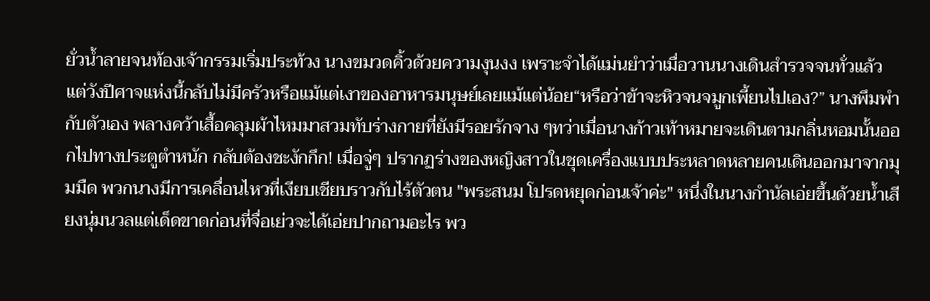ยั่วน้ำลายจนท้องเจ้ากรรมเริ่มประท้วง นางขมวดคิ้วด้วยความงุนงง เพราะจำได้แม่นยำว่าเมื่อวานนางเดินสำรวจจนทั่วแล้ว แต่วังปีศาจแห่งนี้กลับไม่มีครัวหรือแม้แต่เงาของอาหารมนุษย์เลยแม้แต่น้อย“หรือว่าข้าจะหิวจนจมูกเพี้ยนไปเอง?” นางพึมพำกับตัวเอง พลางคว้าเสื้อคลุมผ้าไหมมาสวมทับร่างกายที่ยังมีรอยรักจาง ๆทว่าเมื่อนางก้าวเท้าหมายจะเดินตามกลิ่นหอมนั้นออกไปทางประตูตำหนัก กลับต้องชะงักกึก! เมื่อจู่ๆ ปรากฏร่างของหญิงสาวในชุดเครื่องแบบประหลาดหลายคนเดินออกมาจากมุมมืด พวกนางมีการเคลื่อนไหวที่เงียบเชียบราวกับไร้ตัวตน "พระสนม โปรดหยุดก่อนเจ้าค่ะ" หนึ่งในนางกำนัลเอ่ยขึ้นด้วยน้ำเสียงนุ่มนวลแต่เด็ดขาดก่อนที่จื่อเย่วจะได้เอ่ยปากถามอะไร พว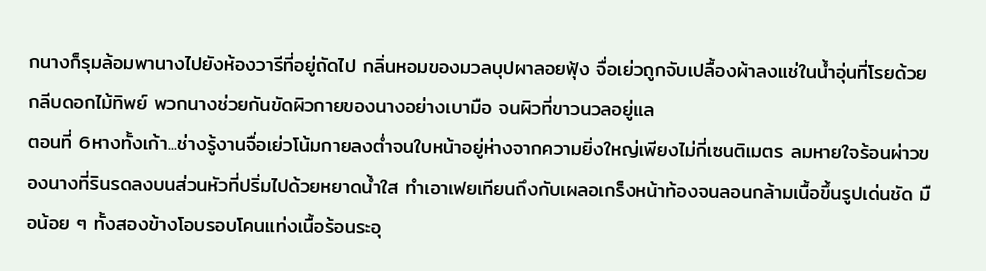กนางก็รุมล้อมพานางไปยังห้องวารีที่อยู่ถัดไป กลิ่นหอมของมวลบุปผาลอยฟุ้ง จื่อเย่วถูกจับเปลื้องผ้าลงแช่ในน้ำอุ่นที่โรยด้วยกลีบดอกไม้ทิพย์ พวกนางช่วยกันขัดผิวกายของนางอย่างเบามือ จนผิวที่ขาวนวลอยู่แล
ตอนที่ 6หางทั้งเก้า...ช่างรู้งานจื่อเย่วโน้มกายลงต่ำจนใบหน้าอยู่ห่างจากความยิ่งใหญ่เพียงไม่กี่เซนติเมตร ลมหายใจร้อนผ่าวของนางที่รินรดลงบนส่วนหัวที่ปริ่มไปด้วยหยาดน้ำใส ทำเอาเฟยเทียนถึงกับเผลอเกร็งหน้าท้องจนลอนกล้ามเนื้อขึ้นรูปเด่นชัด มือน้อย ๆ ทั้งสองข้างโอบรอบโคนแท่งเนื้อร้อนระอุ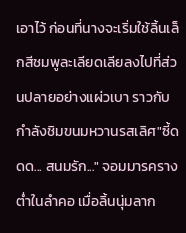เอาไว้ ก่อนที่นางจะเริ่มใช้ลิ้นเล็กสีชมพูละเลียดเลียลงไปที่ส่วนปลายอย่างแผ่วเบา ราวกับกำลังชิมขนมหวานรสเลิศ"ซี้ดดด... สนมรัก..." จอมมารครางต่ำในลำคอ เมื่อลิ้นนุ่มลาก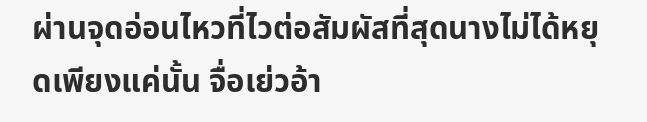ผ่านจุดอ่อนไหวที่ไวต่อสัมผัสที่สุดนางไม่ได้หยุดเพียงแค่นั้น จื่อเย่วอ้า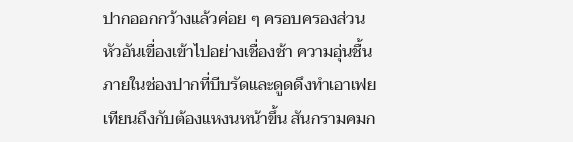ปากออกกว้างแล้วค่อย ๆ ครอบครองส่วนหัวอันเขื่องเข้าไปอย่างเชื่องช้า ความอุ่นชื้นภายในช่องปากที่บีบรัดและดูดดึงทำเอาเฟยเทียนถึงกับต้องแหงนหน้าขึ้น สันกรามคมก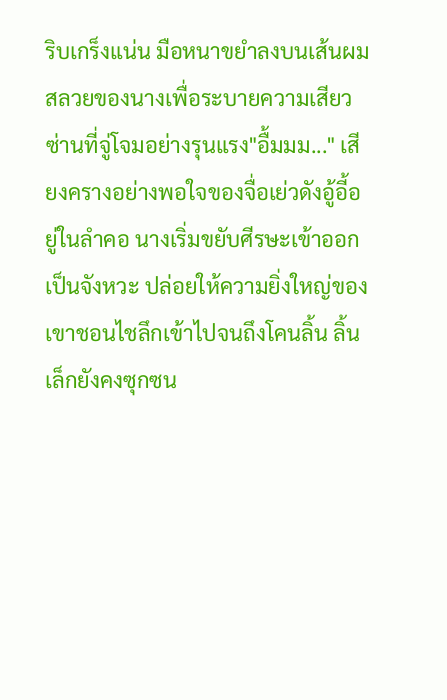ริบเกร็งแน่น มือหนาขยำลงบนเส้นผมสลวยของนางเพื่อระบายความเสียวซ่านที่จู่โจมอย่างรุนแรง"อื้มมม..." เสียงครางอย่างพอใจของจื่อเย่วดังอู้อี้อยู่ในลำคอ นางเริ่มขยับศีรษะเข้าออกเป็นจังหวะ ปล่อยให้ความยิ่งใหญ่ของเขาชอนไชลึกเข้าไปจนถึงโคนลิ้น ลิ้นเล็กยังคงซุกซน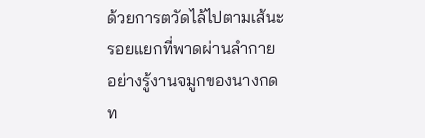ด้วยการตวัดไล้ไปตามเส้นะรอยแยกที่พาดผ่านลำกายอย่างรู้งานจมูกของนางกดท